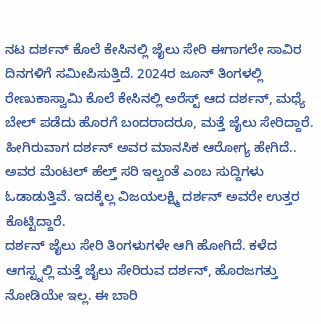ನಟ ದರ್ಶನ್ ಕೊಲೆ ಕೇಸಿನಲ್ಲಿ ಜೈಲು ಸೇರಿ ಈಗಾಗಲೇ ಸಾವಿರ ದಿನಗಳಿಗೆ ಸಮೀಪಿಸುತ್ತಿದೆ. 2024ರ ಜೂನ್ ತಿಂಗಳಲ್ಲಿ ರೇಣುಕಾಸ್ವಾಮಿ ಕೊಲೆ ಕೇಸಿನಲ್ಲಿ ಅರೆಸ್ಟ್ ಆದ ದರ್ಶನ್, ಮಧ್ಯೆ ಬೇಲ್ ಪಡೆದು ಹೊರಗೆ ಬಂದರಾದರೂ, ಮತ್ತೆ ಜೈಲು ಸೇರಿದ್ದಾರೆ. ಹೀಗಿರುವಾಗ ದರ್ಶನ್ ಅವರ ಮಾನಸಿಕ ಆರೋಗ್ಯ ಹೇಗಿದೆ.. ಅವರ ಮೆಂಟಲ್ ಹೆಲ್ತ್ ಸರಿ ಇಲ್ವಂತೆ ಎಂಬ ಸುದ್ದಿಗಳು ಓಡಾಡುತ್ತಿವೆ. ಇದಕ್ಕೆಲ್ಲ ವಿಜಯಲಕ್ಷ್ಮಿ ದರ್ಶನ್ ಅವರೇ ಉತ್ತರ ಕೊಟ್ಟಿದ್ದಾರೆ.
ದರ್ಶನ್ ಜೈಲು ಸೇರಿ ತಿಂಗಳುಗಳೇ ಆಗಿ ಹೋಗಿದೆ. ಕಳೆದ ಆಗಸ್ಟ್ನಲ್ಲಿ ಮತ್ತೆ ಜೈಲು ಸೇರಿರುವ ದರ್ಶನ್, ಹೊರಜಗತ್ತು ನೋಡಿಯೇ ಇಲ್ಲ. ಈ ಬಾರಿ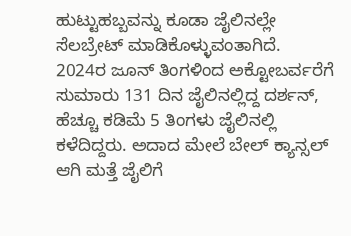ಹುಟ್ಟುಹಬ್ಬವನ್ನು ಕೂಡಾ ಜೈಲಿನಲ್ಲೇ ಸೆಲಬ್ರೇಟ್ ಮಾಡಿಕೊಳ್ಳುವಂತಾಗಿದೆ.
2024ರ ಜೂನ್ ತಿಂಗಳಿಂದ ಅಕ್ಟೋಬರ್ವರೆಗೆ ಸುಮಾರು 131 ದಿನ ಜೈಲಿನಲ್ಲಿದ್ದ ದರ್ಶನ್, ಹೆಚ್ಚೂ ಕಡಿಮೆ 5 ತಿಂಗಳು ಜೈಲಿನಲ್ಲಿ ಕಳೆದಿದ್ದರು. ಅದಾದ ಮೇಲೆ ಬೇಲ್ ಕ್ಯಾನ್ಸಲ್ ಆಗಿ ಮತ್ತೆ ಜೈಲಿಗೆ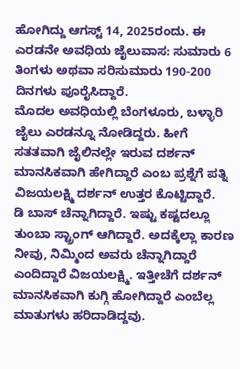ಹೋಗಿದ್ದು ಆಗಸ್ಟ್ 14, 2025ರಂದು. ಈ ಎರಡನೇ ಅವಧಿಯ ಜೈಲುವಾಸ: ಸುಮಾರು 6 ತಿಂಗಳು ಅಥವಾ ಸರಿಸುಮಾರು 190-200 ದಿನಗಳು ಪೂರೈಸಿದ್ದಾರೆ.
ಮೊದಲ ಅವಧಿಯಲ್ಲಿ ಬೆಂಗಳೂರು, ಬಳ್ಳಾರಿ ಜೈಲು ಎರಡನ್ನೂ ನೋಡಿದ್ದರು. ಹೀಗೆ ಸತತವಾಗಿ ಜೈಲಿನಲ್ಲೇ ಇರುವ ದರ್ಶನ್ ಮಾನಸಿಕವಾಗಿ ಹೇಗಿದ್ದಾರೆ ಎಂಬ ಪ್ರಶ್ನೆಗೆ ಪತ್ನಿ ವಿಜಯಲಕ್ಷ್ಮಿ ದರ್ಶನ್ ಉತ್ತರ ಕೊಟ್ಟಿದ್ದಾರೆ.
ಡಿ ಬಾಸ್ ಚೆನ್ನಾಗಿದ್ದಾರೆ. ಇಷ್ಟು ಕಷ್ಟದಲ್ಲೂ ತುಂಬಾ ಸ್ಟ್ರಾಂಗ್ ಆಗಿದ್ದಾರೆ. ಅದಕ್ಕೆಲ್ಲಾ ಕಾರಣ ನೀವು, ನಿಮ್ಮಿಂದ ಅವರು ಚೆನ್ನಾಗಿದ್ದಾರೆ ಎಂದಿದ್ದಾರೆ ವಿಜಯಲಕ್ಷ್ಮಿ. ಇತ್ತೀಚೆಗೆ ದರ್ಶನ್ ಮಾನಸಿಕವಾಗಿ ಕುಗ್ಗಿ ಹೋಗಿದ್ದಾರೆ ಎಂಬೆಲ್ಲ ಮಾತುಗಳು ಹರಿದಾಡಿದ್ದವು.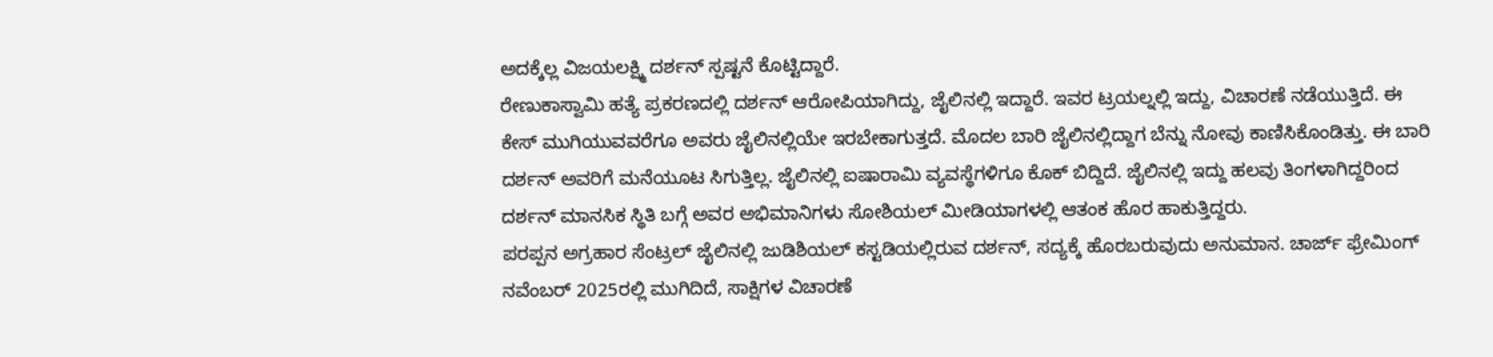ಅದಕ್ಕೆಲ್ಲ ವಿಜಯಲಕ್ಷ್ಮಿ ದರ್ಶನ್ ಸ್ಪಷ್ಟನೆ ಕೊಟ್ಟಿದ್ದಾರೆ.
ರೇಣುಕಾಸ್ವಾಮಿ ಹತ್ಯೆ ಪ್ರಕರಣದಲ್ಲಿ ದರ್ಶನ್ ಆರೋಪಿಯಾಗಿದ್ದು, ಜೈಲಿನಲ್ಲಿ ಇದ್ದಾರೆ. ಇವರ ಟ್ರಯಲ್ನಲ್ಲಿ ಇದ್ದು, ವಿಚಾರಣೆ ನಡೆಯುತ್ತಿದೆ. ಈ ಕೇಸ್ ಮುಗಿಯುವವರೆಗೂ ಅವರು ಜೈಲಿನಲ್ಲಿಯೇ ಇರಬೇಕಾಗುತ್ತದೆ. ಮೊದಲ ಬಾರಿ ಜೈಲಿನಲ್ಲಿದ್ದಾಗ ಬೆನ್ನು ನೋವು ಕಾಣಿಸಿಕೊಂಡಿತ್ತು. ಈ ಬಾರಿ ದರ್ಶನ್ ಅವರಿಗೆ ಮನೆಯೂಟ ಸಿಗುತ್ತಿಲ್ಲ. ಜೈಲಿನಲ್ಲಿ ಐಷಾರಾಮಿ ವ್ಯವಸ್ಥೆಗಳಿಗೂ ಕೊಕ್ ಬಿದ್ದಿದೆ. ಜೈಲಿನಲ್ಲಿ ಇದ್ದು ಹಲವು ತಿಂಗಳಾಗಿದ್ದರಿಂದ ದರ್ಶನ್ ಮಾನಸಿಕ ಸ್ಥಿತಿ ಬಗ್ಗೆ ಅವರ ಅಭಿಮಾನಿಗಳು ಸೋಶಿಯಲ್ ಮೀಡಿಯಾಗಳಲ್ಲಿ ಆತಂಕ ಹೊರ ಹಾಕುತ್ತಿದ್ದರು.
ಪರಪ್ಪನ ಅಗ್ರಹಾರ ಸೆಂಟ್ರಲ್ ಜೈಲಿನಲ್ಲಿ ಜುಡಿಶಿಯಲ್ ಕಸ್ಟಡಿಯಲ್ಲಿರುವ ದರ್ಶನ್, ಸದ್ಯಕ್ಕೆ ಹೊರಬರುವುದು ಅನುಮಾನ. ಚಾರ್ಜ್ ಫ್ರೇಮಿಂಗ್ ನವೆಂಬರ್ 2025ರಲ್ಲಿ ಮುಗಿದಿದೆ, ಸಾಕ್ಷಿಗಳ ವಿಚಾರಣೆ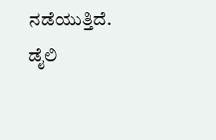ನಡೆಯುತ್ತಿದೆ. ಡೈಲಿ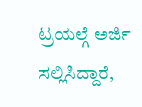ಟ್ರಯಲ್ಗೆ ಅರ್ಜಿ ಸಲ್ಲಿಸಿದ್ದಾರೆ,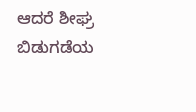ಆದರೆ ಶೀಘ್ರ ಬಿಡುಗಡೆಯ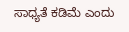ಸಾಧ್ಯತೆ ಕಡಿಮೆ ಎಂದು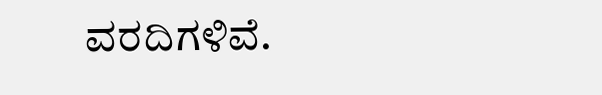ವರದಿಗಳಿವೆ.